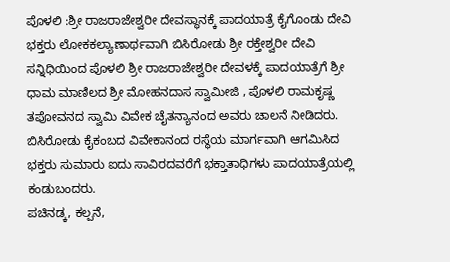ಪೊಳಲಿ :ಶ್ರೀ ರಾಜರಾಜೇಶ್ವರೀ ದೇವಸ್ಥಾನಕ್ಕೆ ಪಾದಯಾತ್ರೆ ಕೈಗೊಂಡು ದೇವಿ ಭಕ್ತರು ಲೋಕಕಲ್ಯಾಣಾರ್ಥವಾಗಿ ಬಿಸಿರೋಡು ಶ್ರೀ ರಕ್ತೇಶ್ವರೀ ದೇವಿ ಸನ್ನಿಧಿಯಿಂದ ಪೊಳಲಿ ಶ್ರೀ ರಾಜರಾಜೇಶ್ವರೀ ದೇವಳಕ್ಕೆ ಪಾದಯಾತ್ರೆಗೆ ಶ್ರೀ ಧಾಮ ಮಾಣಿಲದ ಶ್ರೀ ಮೋಹನದಾಸ ಸ್ವಾಮೀಜಿ , ಪೊಳಲಿ ರಾಮಕೃಷ್ಣ ತಪೋವನದ ಸ್ವಾಮಿ ವಿವೇಕ ಚೈತನ್ಯಾನಂದ ಅವರು ಚಾಲನೆ ನೀಡಿದರು. ಬಿಸಿರೋಡು ಕೈಕಂಬದ ವಿವೇಕಾನಂದ ರಸ್ಥೆಯ ಮಾರ್ಗವಾಗಿ ಆಗಮಿಸಿದ ಭಕ್ತರು ಸುಮಾರು ಐದು ಸಾವಿರದವರೆಗೆ ಭಕ್ತಾತಾಧಿಗಳು ಪಾದಯಾತ್ರೆಯಲ್ಲಿ ಕಂಡುಬಂದರು.
ಪಚಿನಡ್ಕ, ಕಲ್ಪನೆ,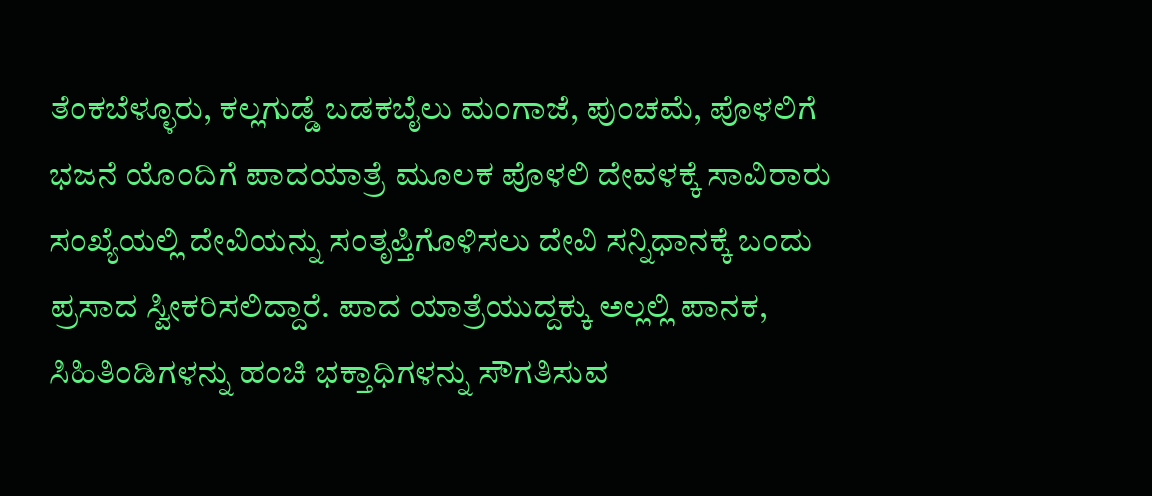ತೆಂಕಬೆಳ್ಳೂರು, ಕಲ್ಲಗುಡ್ಡೆ ಬಡಕಬೈಲು ಮಂಗಾಜೆ, ಪುಂಚಮೆ, ಪೊಳಲಿಗೆ ಭಜನೆ ಯೊಂದಿಗೆ ಪಾದಯಾತ್ರೆ ಮೂಲಕ ಪೊಳಲಿ ದೇವಳಕ್ಕೆ ಸಾವಿರಾರು ಸಂಖ್ಯೆಯಲ್ಲಿ ದೇವಿಯನ್ನು ಸಂತೃಪ್ತಿಗೊಳಿಸಲು ದೇವಿ ಸನ್ನಿಧಾನಕ್ಕೆ ಬಂದು ಪ್ರಸಾದ ಸ್ವೀಕರಿಸಲಿದ್ದಾರೆ. ಪಾದ ಯಾತ್ರೆಯುದ್ದಕ್ಕು ಅಲ್ಲಲ್ಲಿ ಪಾನಕ, ಸಿಹಿತಿಂಡಿಗಳನ್ನು ಹಂಚಿ ಭಕ್ತಾಧಿಗಳನ್ನು ಸೌಗತಿಸುವ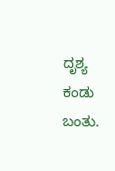ದೃಶ್ಯ ಕಂಡು ಬಂತು.